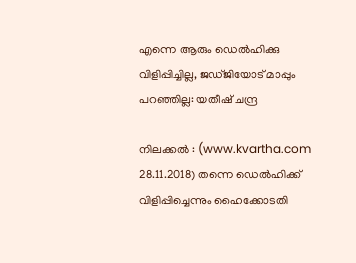എന്നെ ആരും ഡെല്‍ഹിക്കു വിളിപ്പിച്ചില്ല, ജഡ്ജിയോട് മാപ്പും പറഞ്ഞില്ല: യതീഷ് ചന്ദ്ര

നിലക്കല്‍ : (www.kvartha.com 28.11.2018) തന്നെ ഡെല്‍ഹിക്ക് വിളിപ്പിച്ചെന്നും ഹൈക്കോടതി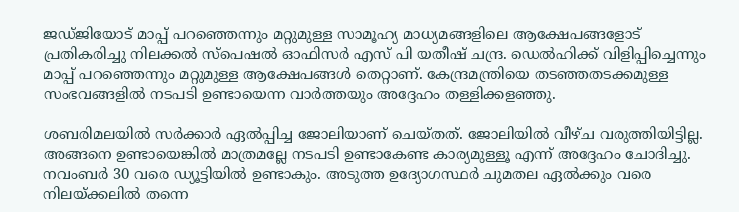ജഡ്ജിയോട് മാപ്പ് പറഞ്ഞെന്നും മറ്റുമുള്ള സാമൂഹ്യ മാധ്യമങ്ങളിലെ ആക്ഷേപങ്ങളോട് പ്രതികരിച്ചു നിലക്കല്‍ സ്‌പെഷല്‍ ഓഫിസര്‍ എസ് പി യതീഷ് ചന്ദ്ര. ഡെല്‍ഹിക്ക് വിളിപ്പിച്ചെന്നും മാപ്പ് പറഞ്ഞെന്നും മറ്റുമുള്ള ആക്ഷേപങ്ങള്‍ തെറ്റാണ്. കേന്ദ്രമന്ത്രിയെ തടഞ്ഞതടക്കമുള്ള സംഭവങ്ങളില്‍ നടപടി ഉണ്ടായെന്ന വാര്‍ത്തയും അദ്ദേഹം തള്ളിക്കളഞ്ഞു.

ശബരിമലയില്‍ സര്‍ക്കാര്‍ ഏല്‍പ്പിച്ച ജോലിയാണ് ചെയ്തത്. ജോലിയില്‍ വീഴ്ച വരുത്തിയിട്ടില്ല. അങ്ങനെ ഉണ്ടായെങ്കില്‍ മാത്രമല്ലേ നടപടി ഉണ്ടാകേണ്ട കാര്യമുള്ളൂ എന്ന് അദ്ദേഹം ചോദിച്ചു. നവംബര്‍ 30 വരെ ഡ്യൂട്ടിയില്‍ ഉണ്ടാകും. അടുത്ത ഉദ്യോഗസ്ഥര്‍ ചുമതല ഏല്‍ക്കും വരെ നിലയ്ക്കലില്‍ തന്നെ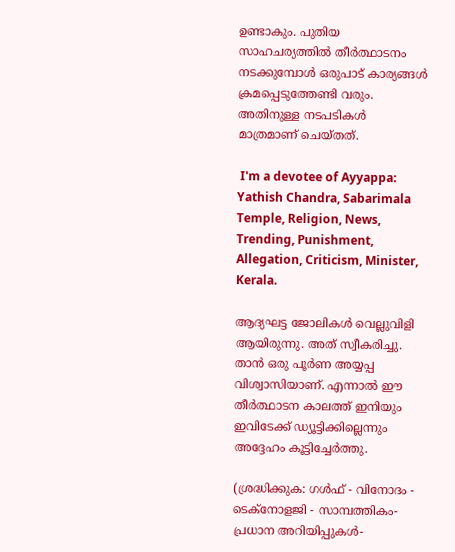ഉണ്ടാകും. പുതിയ സാഹചര്യത്തില്‍ തീര്‍ത്ഥാടനം നടക്കുമ്പോള്‍ ഒരുപാട് കാര്യങ്ങള്‍ ക്രമപ്പെടുത്തേണ്ടി വരും. അതിനുള്ള നടപടികള്‍ മാത്രമാണ് ചെയ്തത്.

 I'm a devotee of Ayyappa: Yathish Chandra, Sabarimala Temple, Religion, News, Trending, Punishment, Allegation, Criticism, Minister, Kerala.

ആദ്യഘട്ട ജോലികള്‍ വെല്ലുവിളി ആയിരുന്നു. അത് സ്വീകരിച്ചു. താന്‍ ഒരു പൂര്‍ണ അയ്യപ്പ വിശ്വാസിയാണ്. എന്നാല്‍ ഈ തീര്‍ത്ഥാടന കാലത്ത് ഇനിയും ഇവിടേക്ക് ഡ്യൂട്ടിക്കില്ലെന്നും അദ്ദേഹം കൂട്ടിച്ചേര്‍ത്തു.

(ശ്രദ്ധിക്കുക: ഗൾഫ് - വിനോദം - ടെക്നോളജി - സാമ്പത്തികം- പ്രധാന അറിയിപ്പുകൾ-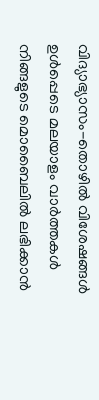വിദ്യാഭ്യാസം-തൊഴിൽ വിശേഷങ്ങൾ ഉൾപ്പെടെ മലയാളം വാർത്തകൾ നിങ്ങളുടെ മൊബൈലിൽ ലഭിക്കാൻ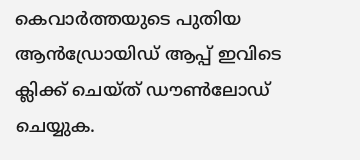കെവാർത്തയുടെ പുതിയ ആൻഡ്രോയിഡ് ആപ്പ് ഇവിടെ ക്ലിക്ക് ചെയ്ത് ഡൗൺലോഡ് ചെയ്യുക.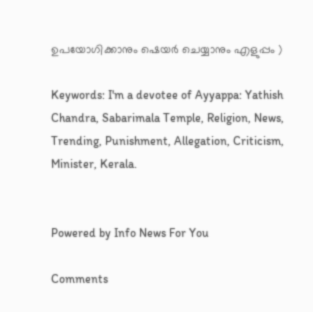ഉപയോഗിക്കാനും ഷെയർ ചെയ്യാനും എളുപ്പം )

Keywords: I'm a devotee of Ayyappa: Yathish Chandra, Sabarimala Temple, Religion, News, Trending, Punishment, Allegation, Criticism, Minister, Kerala.


Powered by Info News For You

Comments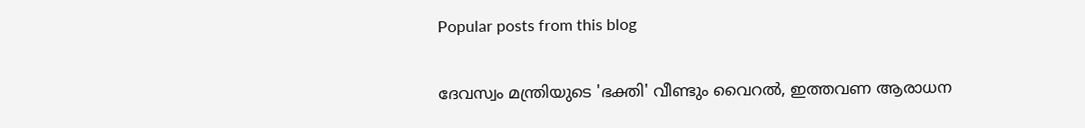Popular posts from this blog

ദേവസ്വം മന്ത്രിയുടെ 'ഭക്തി' വീണ്ടും വൈറല്‍, ഇത്തവണ ആരാധന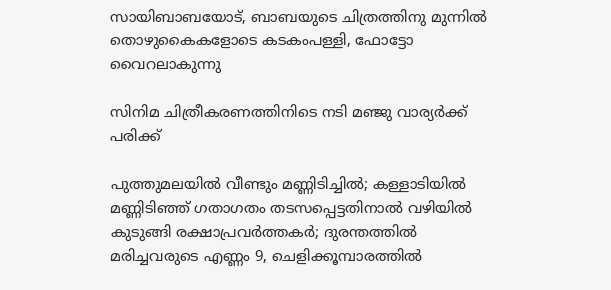സായിബാബയോട്, ബാബയുടെ ചിത്രത്തിനു മുന്നില്‍ തൊഴുകൈകളോടെ കടകംപള്ളി, ഫോട്ടോ വൈറലാകുന്നു

സിനിമ ചിത്രീകരണത്തിനിടെ നടി മഞ്ജു വാര്യര്‍ക്ക് പരിക്ക്

പുത്തുമലയില്‍ വീണ്ടും മണ്ണിടിച്ചില്‍; കള്ളാടിയില്‍ മണ്ണിടിഞ്ഞ് ഗതാഗതം തടസപ്പെട്ടതിനാല്‍ വഴിയില്‍ കുടുങ്ങി രക്ഷാപ്രവര്‍ത്തകര്‍; ദുരന്തത്തില്‍ മരിച്ചവരുടെ എണ്ണം 9, ചെളിക്കൂമ്പാരത്തില്‍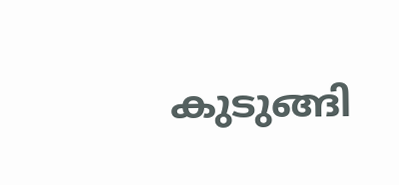കുടുങ്ങി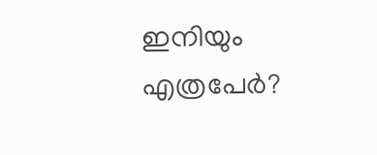ഇനിയും എത്രപേര്‍?